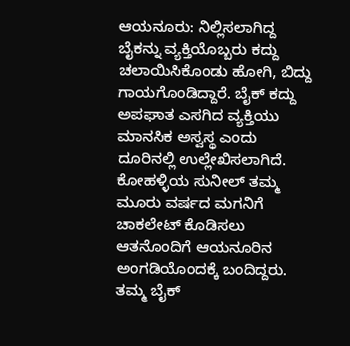ಆಯನೂರು: ನಿಲ್ಲಿಸಲಾಗಿದ್ದ ಬೈಕನ್ನು ವ್ಯಕ್ತಿಯೊಬ್ಬರು ಕದ್ದು ಚಲಾಯಿಸಿಕೊಂಡು ಹೋಗಿ, ಬಿದ್ದು ಗಾಯಗೊಂಡಿದ್ದಾರೆ. ಬೈಕ್ ಕದ್ದು ಅಪಘಾತ ಎಸಗಿದ ವ್ಯಕ್ತಿಯು ಮಾನಸಿಕ ಅಸ್ವಸ್ಥ ಎಂದು ದೂರಿನಲ್ಲಿ ಉಲ್ಲೇಖಿಸಲಾಗಿದೆ.
ಕೋಹಳ್ಳಿಯ ಸುನೀಲ್ ತಮ್ಮ ಮೂರು ವರ್ಷದ ಮಗನಿಗೆ ಚಾಕಲೇಟ್ ಕೊಡಿಸಲು ಆತನೊಂದಿಗೆ ಆಯನೂರಿನ ಅಂಗಡಿಯೊಂದಕ್ಕೆ ಬಂದಿದ್ದರು. ತಮ್ಮ ಬೈಕ್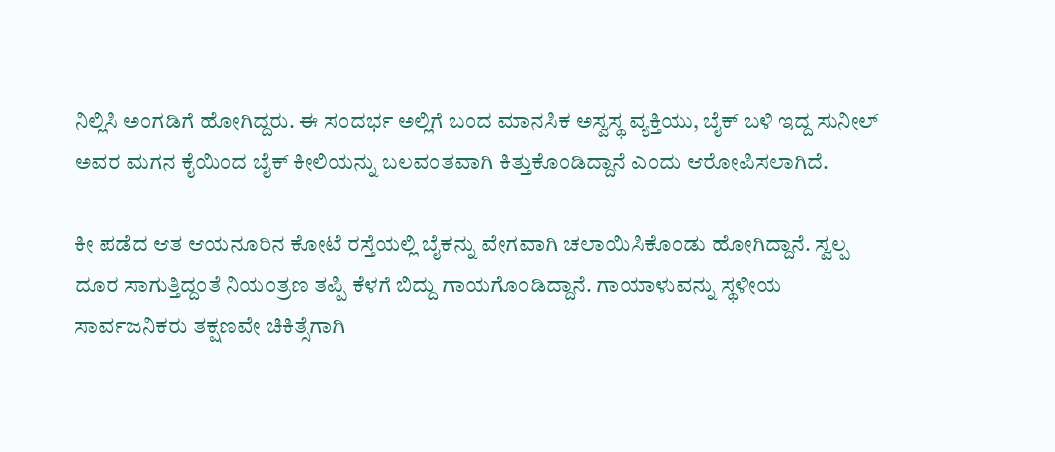ನಿಲ್ಲಿಸಿ ಅಂಗಡಿಗೆ ಹೋಗಿದ್ದರು. ಈ ಸಂದರ್ಭ ಅಲ್ಲಿಗೆ ಬಂದ ಮಾನಸಿಕ ಅಸ್ವಸ್ಥ ವ್ಯಕ್ತಿಯು, ಬೈಕ್ ಬಳಿ ಇದ್ದ ಸುನೀಲ್ ಅವರ ಮಗನ ಕೈಯಿಂದ ಬೈಕ್ ಕೀಲಿಯನ್ನು ಬಲವಂತವಾಗಿ ಕಿತ್ತುಕೊಂಡಿದ್ದಾನೆ ಎಂದು ಆರೋಪಿಸಲಾಗಿದೆ.

ಕೀ ಪಡೆದ ಆತ ಆಯನೂರಿನ ಕೋಟೆ ರಸ್ತೆಯಲ್ಲಿ ಬೈಕನ್ನು ವೇಗವಾಗಿ ಚಲಾಯಿಸಿಕೊಂಡು ಹೋಗಿದ್ದಾನೆ. ಸ್ವಲ್ಪ ದೂರ ಸಾಗುತ್ತಿದ್ದಂತೆ ನಿಯಂತ್ರಣ ತಪ್ಪಿ ಕೆಳಗೆ ಬಿದ್ದು ಗಾಯಗೊಂಡಿದ್ದಾನೆ. ಗಾಯಾಳುವನ್ನು ಸ್ಥಳೀಯ ಸಾರ್ವಜನಿಕರು ತಕ್ಷಣವೇ ಚಿಕಿತ್ಸೆಗಾಗಿ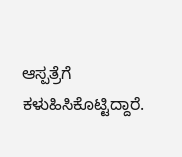ಆಸ್ಪತ್ರೆಗೆ ಕಳುಹಿಸಿಕೊಟ್ಟಿದ್ದಾರೆ.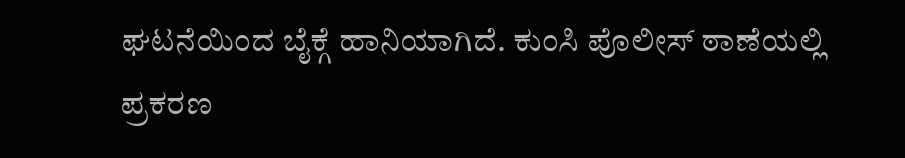ಘಟನೆಯಿಂದ ಬೈಕ್ಗೆ ಹಾನಿಯಾಗಿದೆ. ಕುಂಸಿ ಪೊಲೀಸ್ ಠಾಣೆಯಲ್ಲಿ ಪ್ರಕರಣ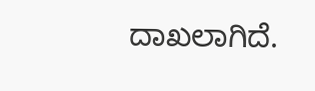ದಾಖಲಾಗಿದೆ.